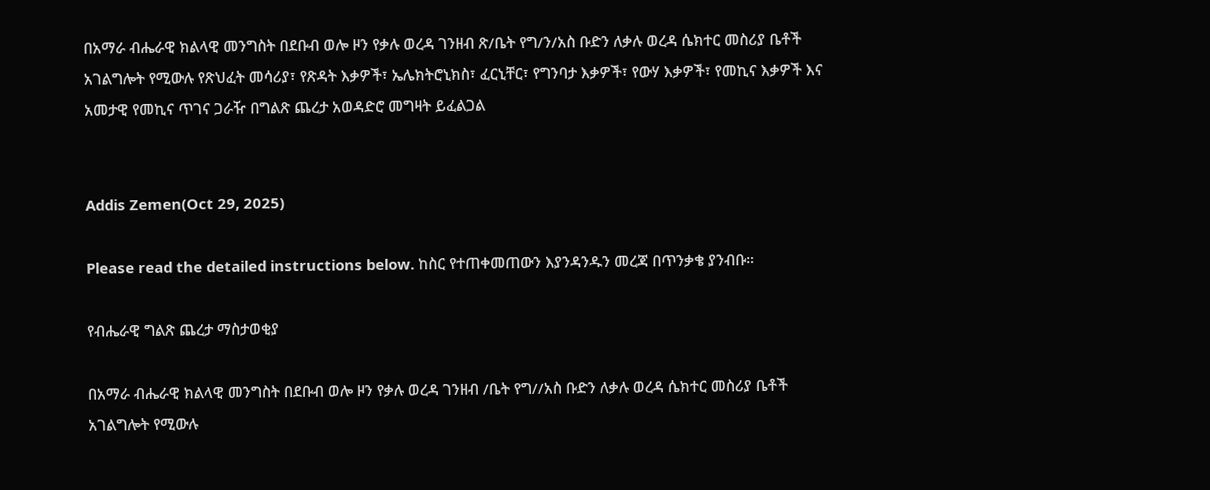በአማራ ብሔራዊ ክልላዊ መንግስት በደቡብ ወሎ ዞን የቃሉ ወረዳ ገንዘብ ጽ/ቤት የግ/ን/አስ ቡድን ለቃሉ ወረዳ ሴክተር መስሪያ ቤቶች አገልግሎት የሚውሉ የጽህፈት መሳሪያ፣ የጽዳት እቃዎች፣ ኤሌክትሮኒክስ፣ ፈርኒቸር፣ የግንባታ እቃዎች፣ የውሃ እቃዎች፣ የመኪና እቃዎች እና አመታዊ የመኪና ጥገና ጋራዥ በግልጽ ጨረታ አወዳድሮ መግዛት ይፈልጋል


Addis Zemen(Oct 29, 2025)

Please read the detailed instructions below. ከስር የተጠቀመጠውን እያንዳንዱን መረጃ በጥንቃቄ ያንብቡ።

የብሔራዊ ግልጽ ጨረታ ማስታወቂያ

በአማራ ብሔራዊ ክልላዊ መንግስት በደቡብ ወሎ ዞን የቃሉ ወረዳ ገንዘብ /ቤት የግ//አስ ቡድን ለቃሉ ወረዳ ሴክተር መስሪያ ቤቶች አገልግሎት የሚውሉ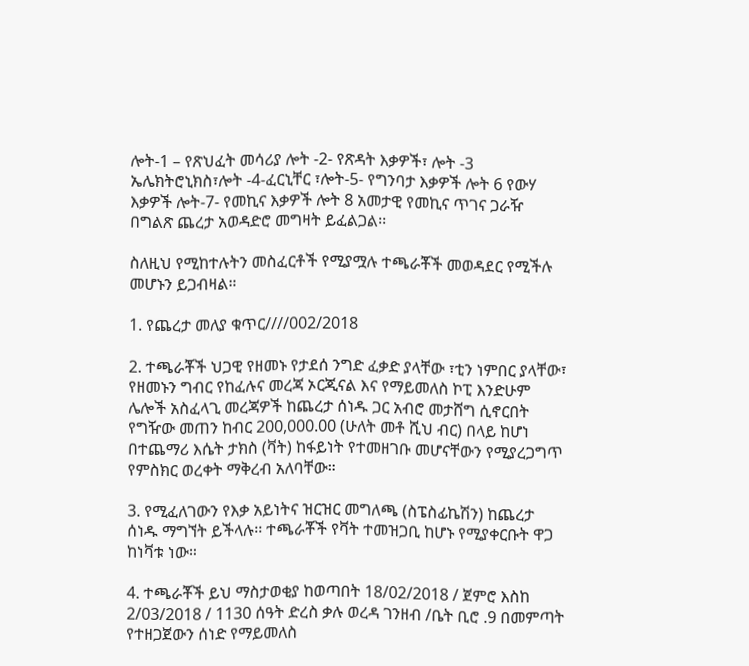ሎት-1 – የጽህፈት መሳሪያ ሎት -2- የጽዳት እቃዎች፣ ሎት -3 ኤሌክትሮኒክስ፣ሎት -4-ፈርኒቸር ፣ሎት-5- የግንባታ እቃዎች ሎት 6 የውሃ እቃዎች ሎት-7- የመኪና እቃዎች ሎት 8 አመታዊ የመኪና ጥገና ጋራዥ በግልጽ ጨረታ አወዳድሮ መግዛት ይፈልጋል፡፡

ስለዚህ የሚከተሉትን መስፈርቶች የሚያሟሉ ተጫራቾች መወዳደር የሚችሉ መሆኑን ይጋብዛል።

1. የጨረታ መለያ ቁጥር////002/2018

2. ተጫራቾች ህጋዊ የዘመኑ የታደሰ ንግድ ፈቃድ ያላቸው ፣ቲን ነምበር ያላቸው፣ የዘመኑን ግብር የከፈሉና መረጃ ኦርጂናል እና የማይመለስ ኮፒ እንድሁም ሌሎች አስፈላጊ መረጃዎች ከጨረታ ሰነዱ ጋር አብሮ መታሸግ ሲኖርበት የግዥው መጠን ከብር 200,000.00 (ሁለት መቶ ሺህ ብር) በላይ ከሆነ በተጨማሪ እሴት ታክስ (ቫት) ከፋይነት የተመዘገቡ መሆናቸውን የሚያረጋግጥ የምስክር ወረቀት ማቅረብ አለባቸው።

3. የሚፈለገውን የእቃ አይነትና ዝርዝር መግለጫ (ስፔስፊኬሽን) ከጨረታ ሰነዱ ማግኘት ይችላሉ፡፡ ተጫራቾች የቫት ተመዝጋቢ ከሆኑ የሚያቀርቡት ዋጋ ከነቫቱ ነው።

4. ተጫራቾች ይህ ማስታወቂያ ከወጣበት 18/02/2018 / ጀምሮ እስከ 2/03/2018 / 1130 ሰዓት ድረስ ቃሉ ወረዳ ገንዘብ /ቤት ቢሮ .9 በመምጣት የተዘጋጀውን ሰነድ የማይመለስ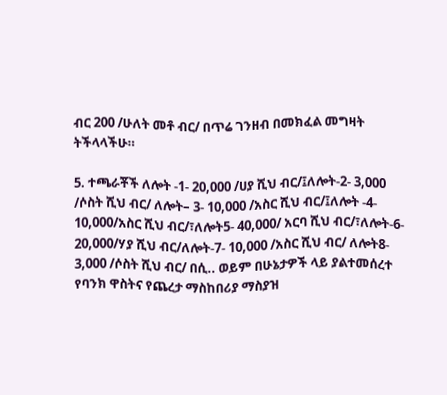ብር 200 /ሁለት መቶ ብር/ በጥሬ ገንዘብ በመክፈል መግዛት ትችላላችሁ።

5. ተጫራቾች ለሎት -1- 20,000 /ሀያ ሺህ ብር/፤ለሎት-2- 3,000 /ሶስት ሺህ ብር/ ለሎት– 3- 10,000 /አስር ሺህ ብር/፤ለሎት -4- 10,000/አስር ሺህ ብር/፣ለሎት5- 40,000/ አርባ ሺህ ብር/፣ለሎት-6- 20,000/ሃያ ሺህ ብር/ለሎት-7- 10,000 /አስር ሺህ ብር/ ለሎት8- 3,000 /ሶስት ሺህ ብር/ በሲ.. ወይም በሁኔታዎች ላይ ያልተመሰረተ የባንክ ዋስትና የጨረታ ማስከበሪያ ማስያዝ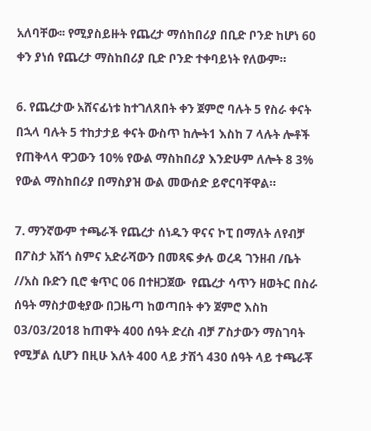አለባቸው፡፡ የሚያስይዙት የጨረታ ማሰከበሪያ በቢድ ቦንድ ከሆነ 60 ቀን ያነሰ የጨረታ ማስከበሪያ ቢድ ቦንድ ተቀባይነት የለውም።

6. የጨረታው አሸናፊነቱ ከተገለጸበት ቀን ጀምሮ ባሉት 5 የስራ ቀናት በኋላ ባሉት 5 ተከታታይ ቀናት ውስጥ ከሎት1 እስከ 7 ላሉት ሎቶች የጠቅላላ ዋጋውን 10% የውል ማስከበሪያ እንድሁም ለሎት 8 3% የውል ማስከበሪያ በማስያዝ ውል መውሰድ ይኖርባቸዋል።

7. ማንኛውም ተጫራች የጨረታ ሰነዱን ዋናና ኮፒ በማለት ለየብቻ በፖስታ አሽጎ ስምና አድራሻውን በመጻፍ ቃሉ ወረዳ ገንዘብ /ቤት //አስ ቡድን ቢሮ ቁጥር 06 በተዘጋጀው  የጨረታ ሳጥን ዘወትር በስራ ሰዓት ማስታወቂያው በጋዜጣ ከወጣበት ቀን ጀምሮ እስከ 03/03/2018 ከጠዋት 400 ሰዓት ድረስ ብቻ ፖስታውን ማስገባት የሚቻል ሲሆን በዚሁ እለት 400 ላይ ታሽጎ 430 ሰዓት ላይ ተጫራቾ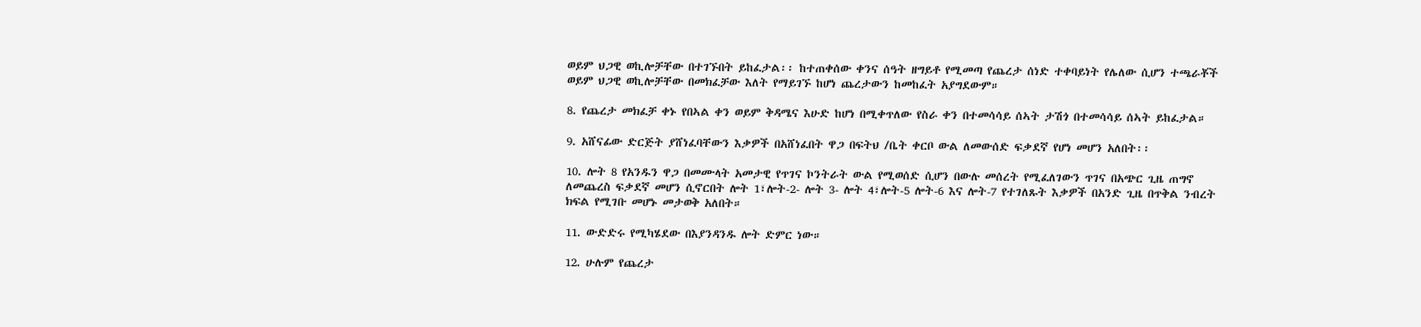ወይም ህጋዊ ወኪሎቻቸው በተገኙበት ይከፈታል፡፡ ከተጠቀሰው ቀንና ሰዓት ዘግይቶ የሚመጣ የጨረታ ሰነድ ተቀባይነት የሌለው ሲሆን ተጫራቾች ወይም ህጋዊ ወኪሎቻቸው በመክፈቻው እለት የማይገኙ ከሆነ ጨረታውን ከመከፈት አያግደውም።

8. የጨረታ መክፈቻ ቀኑ የበኣል ቀን ወይም ቅዳሜና እሁድ ከሆነ በሚቀጥለው የስራ ቀን በተመሳሳይ ሰኣት ታሽጎ በተመሳሳይ ሰኣት ይከፈታል።

9. አሸናፊው ድርጅት ያሸነፈባቸውን እቃዎች በአሸነፈበት ዋጋ በፍትህ /ቤት ቀርቦ ውል ለመውሰድ ፍቃደኛ የሆነ መሆን አለበት፡፡

10. ሎት 8 የአንዱን ዋጋ በመሙላት አመታዊ የጥገና ኮንትራት ውል የሚወሰድ ሲሆን በውሉ መሰረት የሚፈለገውን ጥገና በአጭር ጊዜ ጠግኖ ለመጨረስ ፍቃደኛ መሆን ሲኖርበት ሎት 1፣ሎት-2- ሎት 3- ሎት 4፣ሎት-5 ሎት-6 እና ሎት-7 የተገለጹት እቃዎች በአንድ ጊዜ በጥቅል ንብረት ክፍል የሚገቡ መሆኑ መታወቅ አለበት።

11. ውድድሩ የሚካሄደው በእያንዳንዱ ሎት ድምር ነው።

12. ሁሉም የጨረታ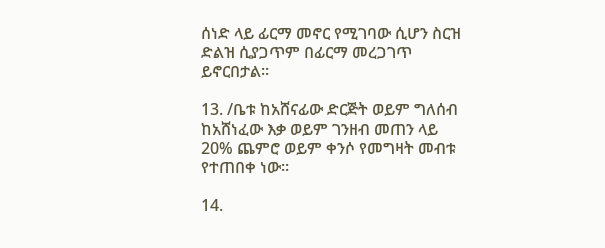ሰነድ ላይ ፊርማ መኖር የሚገባው ሲሆን ስርዝ ድልዝ ሲያጋጥም በፊርማ መረጋገጥ ይኖርበታል።

13. /ቤቱ ከአሸናፊው ድርጅት ወይም ግለሰብ ከአሸነፈው እቃ ወይም ገንዘብ መጠን ላይ 20% ጨምሮ ወይም ቀንሶ የመግዛት መብቱ የተጠበቀ ነው።

14.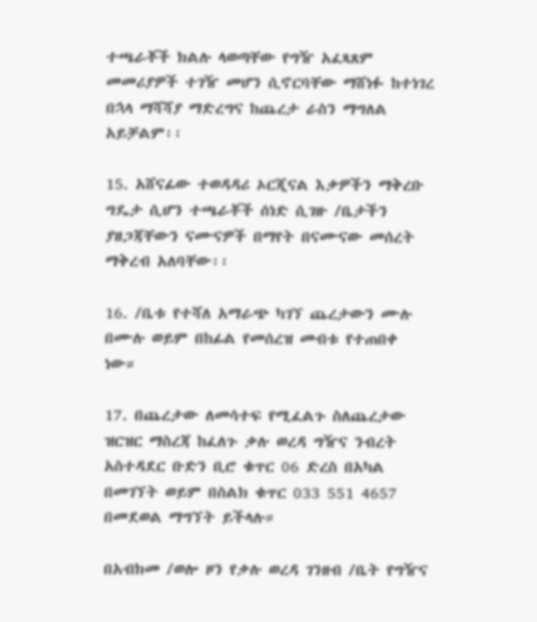ተጫራቾች ክልሉ ላወጣቸው የግዥ አፈጻጸም መመሪያዎች ተገዥ መሆን ሲኖርባቸው ማሸነፉ ከተነገረ በኋላ ማሻሻያ ማድረግና ከጨረታ ራስን ማግለል አይቻልም፡፡

15. አሸናፊው ተወዳዳሪ ኦርጂናል እቃዎችን ማቅረቡ ግዴታ ሲሆን ተጫራቾች ሰነድ ሲገዙ /ቤታችን ያዘጋጃቸውን ናሙናዎች በማየት በናሙናው መሰረት ማቅረብ አለባቸው፡፡

16. /ቤቱ የተሻለ አማራጭ ካገኘ ጨረታውን ሙሉ በሙሉ ወይም በከፊል የመሰረዝ መብቱ የተጠበቀ ነው።

17. በጨረታው ለመሳተፍ የሚፈልጉ ስለጨረታው ዝርዝር ማስረጃ ከፈለጉ ቃሉ ወረዳ ግዥና ንብረት አስተዳደር ቡድን ቢሮ ቁጥር 06 ድረስ በአካል በመገኘት ወይም በስልክ ቁጥር 033 551 4657 በመደወል ማግኘት ይችላሉ።

በአብክመ /ወሎ ዞን የቃሉ ወረዳ ገንዘብ /ቤት የግዥና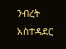ንብረት አስተዳደር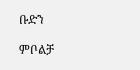ቡድን

ምቦልቻ